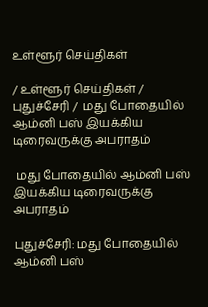உள்ளூர் செய்திகள்

/ உள்ளூர் செய்திகள் / புதுச்சேரி /  மது போதையில் ஆம்னி பஸ் இயக்கிய டிரைவருக்கு அபராதம்

 மது போதையில் ஆம்னி பஸ் இயக்கிய டிரைவருக்கு அபராதம்

புதுச்சேரி: மது போதையில் ஆம்னி பஸ்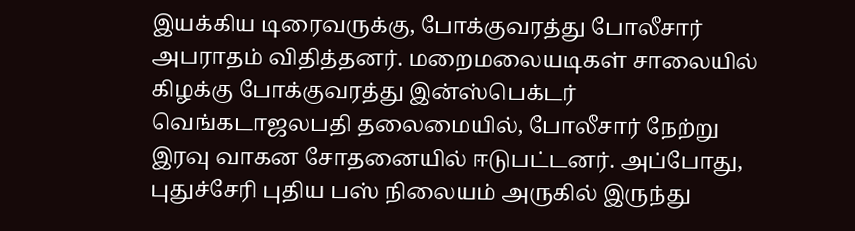இயக்கிய டிரைவருக்கு, போக்குவரத்து போலீசார் அபராதம் விதித்தனர். மறைமலையடிகள் சாலையில் கிழக்கு போக்குவரத்து இன்ஸ்பெக்டர் வெங்கடாஜலபதி தலைமையில், போலீசார் நேற்று இரவு வாகன சோதனையில் ஈடுபட்டனர். அப்போது, புதுச்சேரி புதிய பஸ் நிலையம் அருகில் இருந்து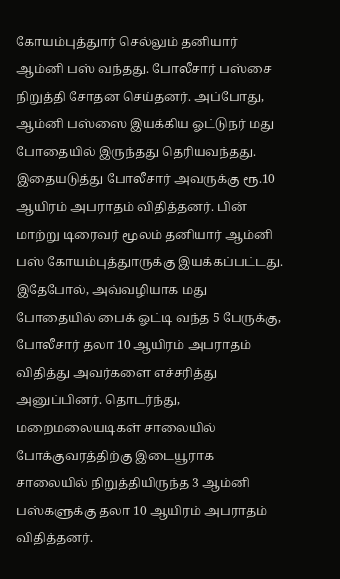கோயம்புத்துார் செல்லும் தனியார் ஆம்னி பஸ் வந்தது. போலீசார் பஸ்சை நிறுத்தி சோதன செய்தனர். அப்போது, ஆம்னி பஸ்ஸை இயக்கிய ஓட்டுநர் மது போதையில் இருந்தது தெரியவந்தது. இதையடுத்து போலீசார் அவருக்கு ரூ.10 ஆயிரம் அபராதம் விதித்தனர். பின் மாற்று டிரைவர் மூலம் தனியார் ஆம்னி பஸ் கோயம்புத்துாருக்கு இயக்கப்பட்டது. இதேபோல், அவ்வழியாக மது போதையில் பைக் ஓட்டி வந்த 5 பேருக்கு, போலீசார் தலா 10 ஆயிரம் அபராதம் விதித்து அவர்களை எச்சரித்து அனுப்பினர். தொடர்ந்து, மறைமலையடிகள் சாலையில் போக்குவரத்திற்கு இடையூராக சாலையில் நிறுத்தியிருந்த 3 ஆம்னி பஸ்களுக்கு தலா 10 ஆயிரம் அபராதம் விதித்தனர்.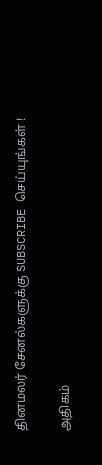தினமலர் சேனல்களுக்கு SUBSCRIBE செய்யுங்கள் !

அதிகம்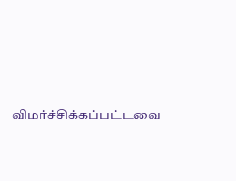விமர்ச்சிக்கப்பட்டவை